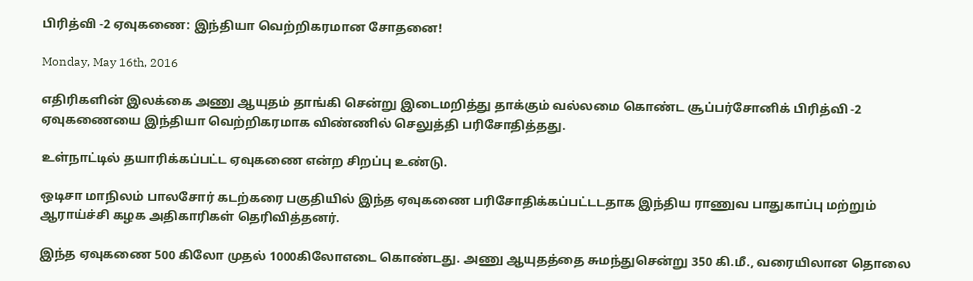பிரித்வி -2 ஏவுகணை: இந்தியா வெற்றிகரமான சோதனை!

Monday, May 16th, 2016

எதிரிகளின் இலக்கை அணு ஆயுதம் தாங்கி சென்று இடைமறித்து தாக்கும் வல்லமை கொண்ட சூப்பர்சோனிக் பிரித்வி -2 ஏவுகணையை இந்தியா வெற்றிகரமாக விண்ணில் செலுத்தி பரிசோதித்தது.

உள்நாட்டில் தயாரிக்கப்பட்ட ஏவுகணை என்ற சிறப்பு உண்டு.

ஒடிசா மாநிலம் பாலசோர் கடற்கரை பகுதியில் இந்த ஏவுகணை பரிசோதிக்கப்பட்டடதாக இந்திய ராணுவ பாதுகாப்பு மற்றும் ஆராய்ச்சி கழக அதிகாரிகள் தெரிவித்தனர்.

இந்த ஏவுகணை 500 கிலோ முதல் 1000கிலோஎடை கொண்டது. அணு ஆயுதத்தை சுமந்துசென்று 350 கி.மீ., வரையிலான தொலை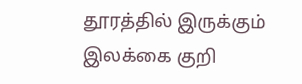தூரத்தில் இருக்கும் இலக்கை குறி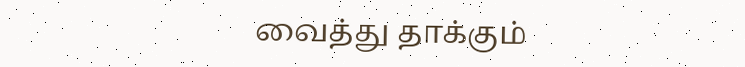வைத்து தாக்கும்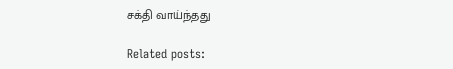சக்தி வாய்ந்தது

Related posts: